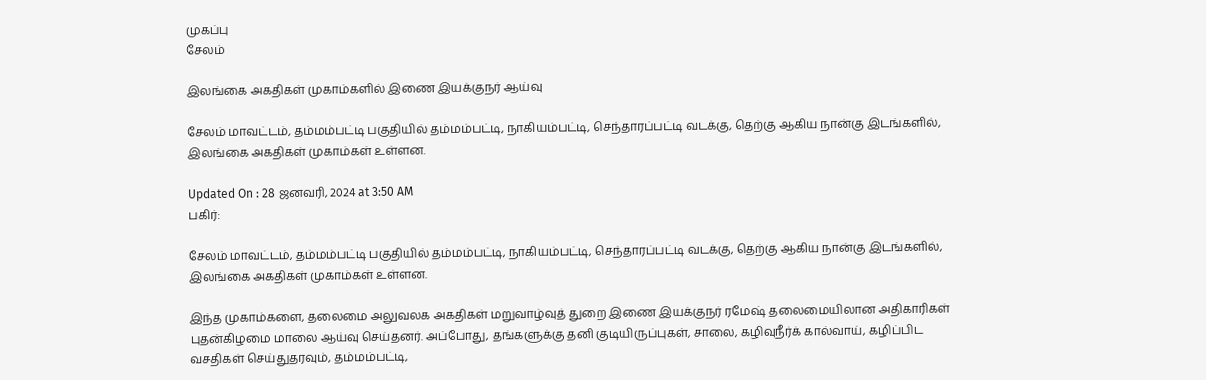முகப்பு
சேலம்

இலங்கை அகதிகள் முகாம்களில் இணை இயக்குநர் ஆய்வு

சேலம் மாவட்டம், தம்மம்பட்டி பகுதியில் தம்மம்பட்டி, நாகியம்பட்டி, செந்தாரப்பட்டி வடக்கு, தெற்கு ஆகிய நான்கு இடங்களில், இலங்கை அகதிகள் முகாம்கள் உள்ளன.

Updated On : 28 ஜனவரி, 2024 at 3:50 AM
பகிர்:

சேலம் மாவட்டம், தம்மம்பட்டி பகுதியில் தம்மம்பட்டி, நாகியம்பட்டி, செந்தாரப்பட்டி வடக்கு, தெற்கு ஆகிய நான்கு இடங்களில், இலங்கை அகதிகள் முகாம்கள் உள்ளன.

இந்த முகாம்களை, தலைமை அலுவலக அகதிகள் மறுவாழ்வுத் துறை இணை இயக்குநர் ரமேஷ் தலைமையிலான அதிகாரிகள் புதன்கிழமை மாலை ஆய்வு செய்தனர். அப்போது, தங்களுக்கு தனி குடியிருப்புகள், சாலை, கழிவுநீர்க் கால்வாய், கழிப்பிட வசதிகள் செய்துதரவும், தம்மம்பட்டி,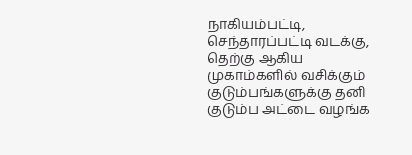நாகியம்பட்டி, செந்தாரப்பட்டி வடக்கு, தெற்கு ஆகிய முகாம்களில் வசிக்கும் குடும்பங்களுக்கு தனி குடும்ப அட்டை வழங்க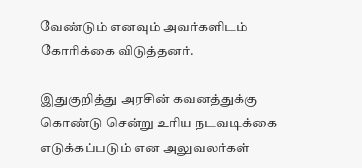வேண்டும் எனவும் அவர்களிடம் கோரிக்கை விடுத்தனர்.

இதுகுறித்து அரசின் கவனத்துக்கு கொண்டு சென்று உரிய நடவடிக்கை எடுக்கப்படும் என அலுவலர்கள்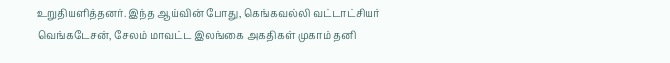உறுதியளித்தனர். இந்த ஆய்வின் போது, கெங்கவல்லி வட்டாட்சியர் வெங்கடேசன், சேலம் மாவட்ட இலங்கை அகதிகள் முகாம் தனி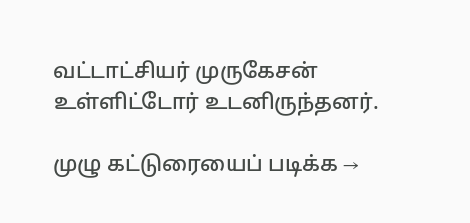வட்டாட்சியர் முருகேசன் உள்ளிட்டோர் உடனிருந்தனர்.

முழு கட்டுரையைப் படிக்க →